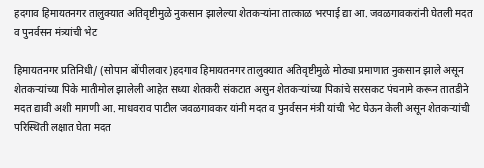हदगाव हिमायतनगर तालुक्यात अतिवृष्टीमुळे नुकसान झालेल्या शेतकऱ्यांना तात्काळ भरपाई द्या आ. जवळगावकरांनी घेतली मदत व पुनर्वसन मंत्र्यांची भेट

हिमायतनगर प्रतिनिधी/ (सोपान बोंपीलवार)हदगाव हिमायतनगर तालुक्यात अतिवृष्टीमुळे मोठ्या प्रमाणात नुकसान झाले असून शेतकऱ्यांच्या पिके मातीमोल झालेली आहेत सध्या शेतकरी संकटात असुन शेतकऱ्यांच्या पिकांचे सरसकट पंचनामे करून तातडीने मदत द्यावी अशी मागणी आ. माधवराव पाटील जवळगावकर यांनी मदत व पुनर्वसन मंत्री यांची भेट घेऊन केली असून शेतकऱ्यांची परिस्थिती लक्षात घेता मदत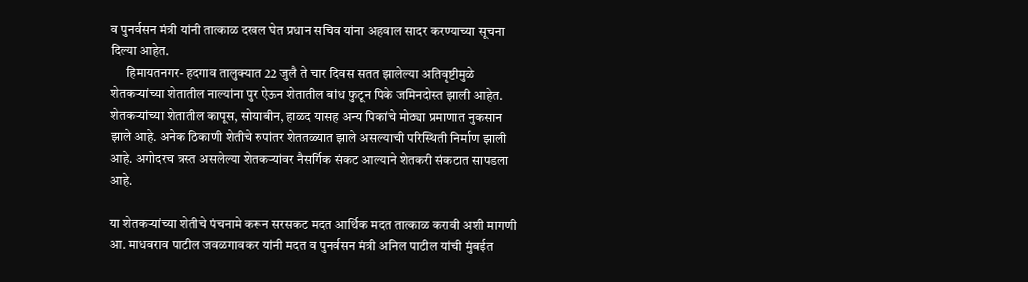व पुनर्वसन मंत्री यांनी तात्काळ दखल घेत प्रधान सचिव यांना अहवाल सादर करण्याच्या सूचना दिल्या आहेत.
      हिमायतनगर- हदगाव तालुक्यात 22 जुलै ते चार दिवस सतत झालेल्या अतिवृष्टीमुळे शेतकऱ्यांच्या शेतातील नाल्यांना पुर ऐऊन शेतातील बांध फुटून पिके जमिनदोस्त झाली आहेत. शेतकऱ्यांच्या शेतातील कापूस, सोयाबीन, हाळद यासह अन्य पिकांचे मोठ्या प्रमाणात नुकसान झाले आहे. अनेक ठिकाणी शेतीचे रुपांतर शेततळ्यात झाले असल्याची परिस्थिती निर्माण झाली आहे. अगोदरच त्रस्त असलेल्या शेतकऱ्यांवर नैसर्गिक संकट आल्याने शेतकरी संकटात सापडला आहे.

या शेतकऱ्यांच्या शेतीचे पंचनामे करून सरसकट मदत आर्थिक मदत तात्काळ करावी अशी मागणी आ. माधवराव पाटील जवळगावकर यांनी मदत व पुनर्वसन मंत्री अनिल पाटील यांची मुंबईत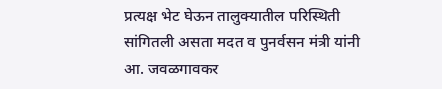प्रत्यक्ष भेट घेऊन तालुक्यातील परिस्थिती सांगितली असता मदत व पुनर्वसन मंत्री यांनी आ. जवळगावकर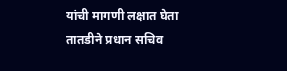यांची मागणी लक्षात घेता तातडीने प्रधान सचिव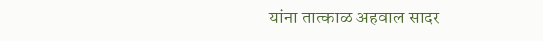यांना तात्काळ अहवाल सादर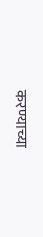करण्याच्या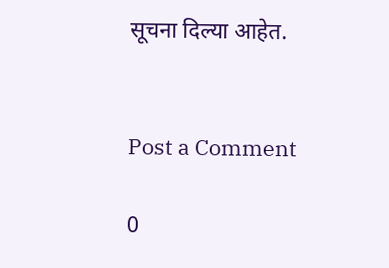सूचना दिल्या आहेत.


Post a Comment

0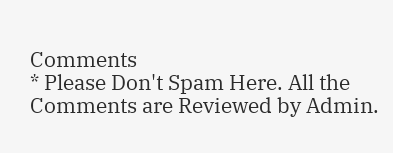Comments
* Please Don't Spam Here. All the Comments are Reviewed by Admin.